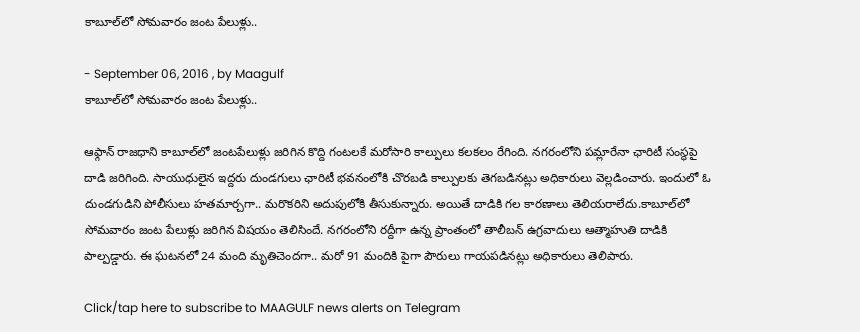కాబూల్‌లో సోమవారం జంట పేలుళ్లు..

- September 06, 2016 , by Maagulf
కాబూల్‌లో సోమవారం జంట పేలుళ్లు..

ఆఫ్గాన్‌ రాజధాని కాబూల్‌లో జంటపేలుళ్లు జరిగిన కొద్ది గంటలకే మరోసారి కాల్పులు కలకలం రేగింది. నగరంలోని పమ్లారేనా ఛారిటీ సంస్థపై దాడి జరిగింది. సాయుధులైన ఇద్దరు దుండగులు ఛారిటీ భవనంలోకి చొరబడి కాల్పులకు తెగబడినట్లు అధికారులు వెల్లడించారు. ఇందులో ఓ దుండగుడిని పోలీసులు హతమార్చగా.. మరొకరిని అదుపులోకి తీసుకున్నారు. అయితే దాడికి గల కారణాలు తెలియరాలేదు.కాబూల్‌లో సోమవారం జంట పేలుళ్లు జరిగిన విషయం తెలిసిందే. నగరంలోని రద్దీగా ఉన్న ప్రాంతంలో తాలీబన్‌ ఉగ్రవాదులు ఆత్మాహుతి దాడికి పాల్పడ్డారు. ఈ ఘటనలో 24 మంది మృతిచెందగా.. మరో 91 మందికి పైగా పౌరులు గాయపడినట్లు అధికారులు తెలిపారు.

Click/tap here to subscribe to MAAGULF news alerts on Telegram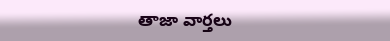తాజా వార్తలు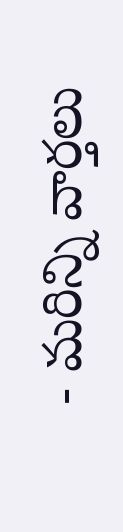- మరిన్ని వార్తలు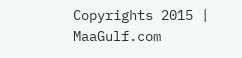Copyrights 2015 | MaaGulf.com